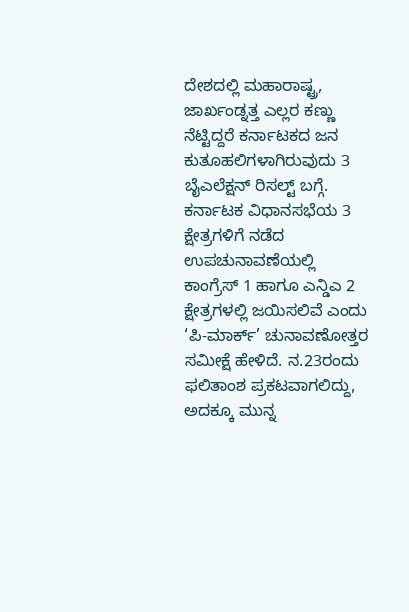ದೇಶದಲ್ಲಿ ಮಹಾರಾಷ್ಟ್ರ, ಜಾರ್ಖಂಡ್ನತ್ತ ಎಲ್ಲರ ಕಣ್ಣು ನೆಟ್ಟಿದ್ದರೆ ಕರ್ನಾಟಕದ ಜನ ಕುತೂಹಲಿಗಳಾಗಿರುವುದು 3 ಬೈಎಲೆಕ್ಷನ್ ರಿಸಲ್ಟ್ ಬಗ್ಗೆ. ಕರ್ನಾಟಕ ವಿಧಾನಸಭೆಯ 3 ಕ್ಷೇತ್ರಗಳಿಗೆ ನಡೆದ ಉಪಚುನಾವಣೆಯಲ್ಲಿ ಕಾಂಗ್ರೆಸ್ 1 ಹಾಗೂ ಎನ್ಡಿಎ 2 ಕ್ಷೇತ್ರಗಳಲ್ಲಿ ಜಯಿಸಲಿವೆ ಎಂದು ‘ಪಿ-ಮಾರ್ಕ್’ ಚುನಾವಣೋತ್ತರ ಸಮೀಕ್ಷೆ ಹೇಳಿದೆ. ನ.23ರಂದು ಫಲಿತಾಂಶ ಪ್ರಕಟವಾಗಲಿದ್ದು, ಅದಕ್ಕೂ ಮುನ್ನ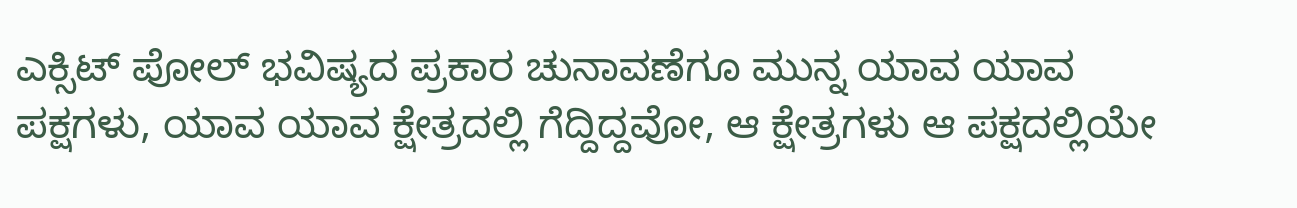ಎಕ್ಸಿಟ್ ಪೋಲ್ ಭವಿಷ್ಯದ ಪ್ರಕಾರ ಚುನಾವಣೆಗೂ ಮುನ್ನ ಯಾವ ಯಾವ ಪಕ್ಷಗಳು, ಯಾವ ಯಾವ ಕ್ಷೇತ್ರದಲ್ಲಿ ಗೆದ್ದಿದ್ದವೋ, ಆ ಕ್ಷೇತ್ರಗಳು ಆ ಪಕ್ಷದಲ್ಲಿಯೇ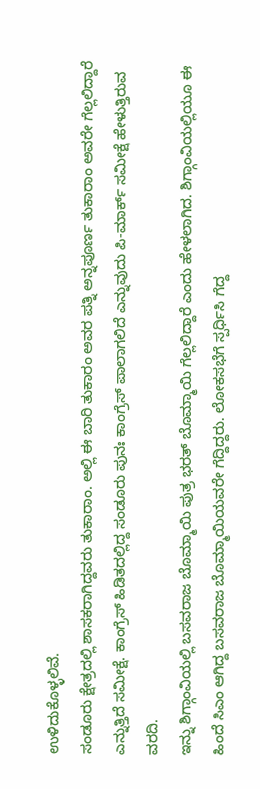ಉಳಿದುಕೊಳ್ಳಲಿವೆ.
ಸಂಡೂರು ಕ್ಷೇತ್ರದಲ್ಲಿ ಶಾಸಕರಾಗಿದ್ದವರು ತುಕಾರಾಂ. ಅಲ್ಲಿ ಈ ಬಾರಿ ತುಕಾರಂ ಅವರ ಪತ್ನಿ ಅನ್ನಪೂರ್ಣ ತುಕಾರಾಂ ಅವರೇ ಗೆಲ್ಲಲಿದ್ದಾರೆ ಎನ್ನುತ್ತಿದೆ ಸಮೀಕ್ಷೆ. ಕಾಂಗ್ರೆಸ್ ಹಿಡಿತದಲ್ಲಿದ್ದ ಸಂಡೂರು ಪುನಃ ಕಾಂಗ್ರೆಸ್ ಪಾಲಾಗಲಿದೆ ಎನ್ನುವುದು ಪಿ-ಮಾರ್ಕ್ ಸಮೀಕ್ಷೆ ಹೇಳುತ್ತಿರುವ ವರದಿ.
ಇನ್ನು ಶಿಗ್ಗಾಂವಿಯಲ್ಲಿ ಬಸವರಾಜ ಬೊಮ್ಮಾಯಿ ಪುತ್ರ ಭರತ್ ಬೊಮ್ಮಾಯಿ ಗೆಲ್ಲಲಿದ್ದಾರೆ ಎಂದು ಹೇಳಲಾಗಿದ. ಶಿಗ್ಗಾಂವಿಯಲ್ಲಿಯೂ ಈ ಹಿಂದೆ ಸಿಎಂ ಆಗಿದ್ದ ಬಸವರಾಜ ಬೊಮ್ಮಾಯಿಯವರೇ ಗೆದ್ದಿದ್ದರು. ಲೋಕಸಭೆಗೆ ಸ್ಪರ್ಧಿಸಿ ಗೆದ್ದ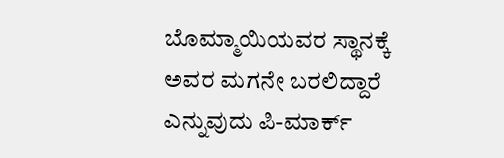ಬೊಮ್ಮಾಯಿಯವರ ಸ್ಥಾನಕ್ಕೆ ಅವರ ಮಗನೇ ಬರಲಿದ್ದಾರೆ ಎನ್ನುವುದು ಪಿ-ಮಾರ್ಕ್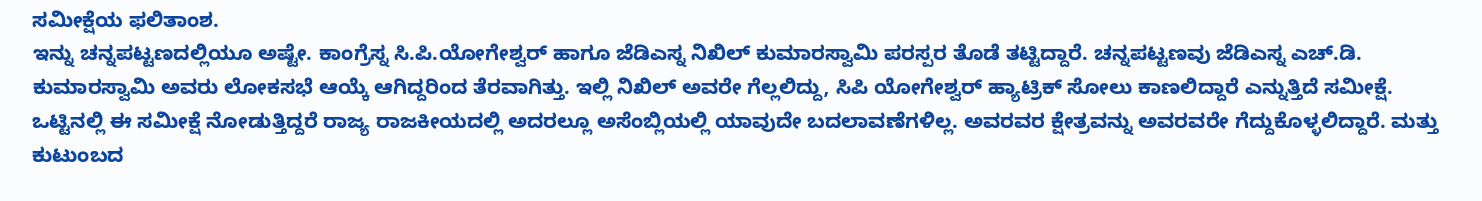ಸಮೀಕ್ಷೆಯ ಫಲಿತಾಂಶ.
ಇನ್ನು ಚನ್ನಪಟ್ಟಣದಲ್ಲಿಯೂ ಅಷ್ಟೇ. ಕಾಂಗ್ರೆಸ್ನ ಸಿ.ಪಿ.ಯೋಗೇಶ್ವರ್ ಹಾಗೂ ಜೆಡಿಎಸ್ನ ನಿಖಿಲ್ ಕುಮಾರಸ್ವಾಮಿ ಪರಸ್ಪರ ತೊಡೆ ತಟ್ಟಿದ್ದಾರೆ. ಚನ್ನಪಟ್ಟಣವು ಜೆಡಿಎಸ್ನ ಎಚ್.ಡಿ. ಕುಮಾರಸ್ವಾಮಿ ಅವರು ಲೋಕಸಭೆ ಆಯ್ಕೆ ಆಗಿದ್ದರಿಂದ ತೆರವಾಗಿತ್ತು. ಇಲ್ಲಿ ನಿಖಿಲ್ ಅವರೇ ಗೆಲ್ಲಲಿದ್ದು, ಸಿಪಿ ಯೋಗೇಶ್ವರ್ ಹ್ಯಾಟ್ರಿಕ್ ಸೋಲು ಕಾಣಲಿದ್ದಾರೆ ಎನ್ನುತ್ತಿದೆ ಸಮೀಕ್ಷೆ.
ಒಟ್ಟಿನಲ್ಲಿ ಈ ಸಮೀಕ್ಷೆ ನೋಡುತ್ತಿದ್ದರೆ ರಾಜ್ಯ ರಾಜಕೀಯದಲ್ಲಿ ಅದರಲ್ಲೂ ಅಸೆಂಬ್ಲಿಯಲ್ಲಿ ಯಾವುದೇ ಬದಲಾವಣೆಗಳಿಲ್ಲ. ಅವರವರ ಕ್ಷೇತ್ರವನ್ನು ಅವರವರೇ ಗೆದ್ದುಕೊಳ್ಳಲಿದ್ದಾರೆ. ಮತ್ತು ಕುಟುಂಬದ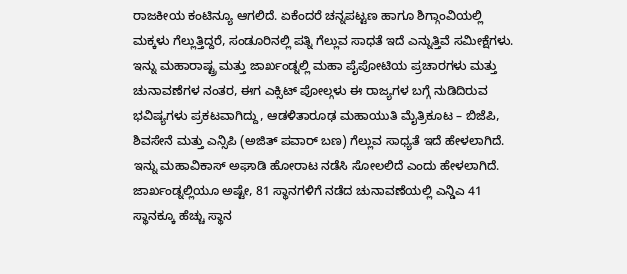ರಾಜಕೀಯ ಕಂಟಿನ್ಯೂ ಆಗಲಿದೆ. ಏಕೆಂದರೆ ಚನ್ನಪಟ್ಟಣ ಹಾಗೂ ಶಿಗ್ಗಾಂವಿಯಲ್ಲಿ ಮಕ್ಕಳು ಗೆಲ್ಲುತ್ತಿದ್ದರೆ, ಸಂಡೂರಿನಲ್ಲಿ ಪತ್ನಿ ಗೆಲ್ಲುವ ಸಾಧತೆ ಇದೆ ಎನ್ನುತ್ತಿವೆ ಸಮೀಕ್ಷೆಗಳು.
ಇನ್ನು ಮಹಾರಾಷ್ಟ್ರ ಮತ್ತು ಜಾರ್ಖಂಡ್ನಲ್ಲಿ ಮಹಾ ಪೈಪೋಟಿಯ ಪ್ರಚಾರಗಳು ಮತ್ತು ಚುನಾವಣೆಗಳ ನಂತರ, ಈಗ ಎಕ್ಸಿಟ್ ಪೋಲ್ಗಳು ಈ ರಾಜ್ಯಗಳ ಬಗ್ಗೆ ನುಡಿದಿರುವ ಭವಿಷ್ಯಗಳು ಪ್ರಕಟವಾಗಿದ್ದು, ಆಡಳಿತಾರೂಢ ಮಹಾಯುತಿ ಮೈತ್ರಿಕೂಟ – ಬಿಜೆಪಿ, ಶಿವಸೇನೆ ಮತ್ತು ಎನ್ಸಿಪಿ (ಅಜಿತ್ ಪವಾರ್ ಬಣ) ಗೆಲ್ಲುವ ಸಾಧ್ಯತೆ ಇದೆ ಹೇಳಲಾಗಿದೆ. ಇನ್ನು ಮಹಾವಿಕಾಸ್ ಅಘಾಡಿ ಹೋರಾಟ ನಡೆಸಿ ಸೋಲಲಿದೆ ಎಂದು ಹೇಳಲಾಗಿದೆ.
ಜಾರ್ಖಂಡ್ನಲ್ಲಿಯೂ ಅಷ್ಟೇ, 81 ಸ್ಥಾನಗಳಿಗೆ ನಡೆದ ಚುನಾವಣೆಯಲ್ಲಿ ಎನ್ಡಿಎ 41 ಸ್ಥಾನಕ್ಕೂ ಹೆಚ್ಚು ಸ್ಥಾನ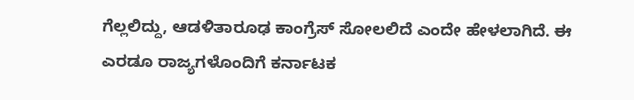ಗೆಲ್ಲಲಿದ್ದು, ಆಡಳಿತಾರೂಢ ಕಾಂಗ್ರೆಸ್ ಸೋಲಲಿದೆ ಎಂದೇ ಹೇಳಲಾಗಿದೆ. ಈ ಎರಡೂ ರಾಜ್ಯಗಳೊಂದಿಗೆ ಕರ್ನಾಟಕ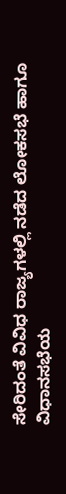ಸೇರಿದಂತೆ ವಿವಿಧ ರಾಜ್ಯಗಳಲ್ಲಿ ನಡೆದ ಲೋಕಸಭೆ ಹಾಗೂ ವಿಧಾನಸಭೆಯ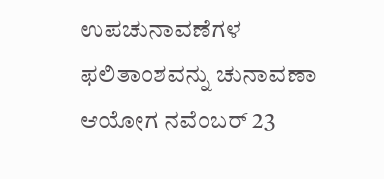ಉಪಚುನಾವಣೆಗಳ ಫಲಿತಾಂಶವನ್ನು ಚುನಾವಣಾ ಆಯೋಗ ನವೆಂಬರ್ 23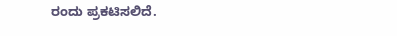ರಂದು ಪ್ರಕಟಿಸಲಿದೆ.